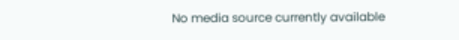No media source currently available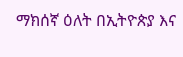ማክሰኛ ዕለት በኢትዮጵያ እና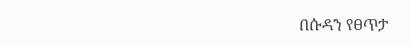በሱዳን የፀጥታ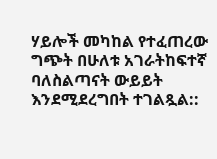ሃይሎች መካከል የተፈጠረው ግጭት በሁለቱ አገራትከፍተኛ ባለስልጣናት ውይይት እንደሚደረግበት ተገልጿል::